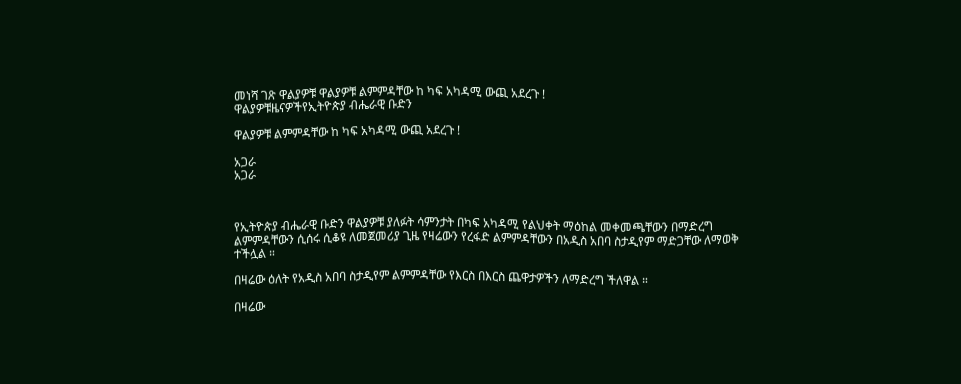መነሻ ገጽ ዋልያዎቹ ዋልያዎቹ ልምምዳቸው ከ ካፍ አካዳሚ ውጪ አደረጉ !
ዋልያዎቹዜናዎችየኢትዮጵያ ብሔራዊ ቡድን

ዋልያዎቹ ልምምዳቸው ከ ካፍ አካዳሚ ውጪ አደረጉ !

አጋራ
አጋራ



የኢትዮጵያ ብሔራዊ ቡድን ዋልያዎቹ ያለፉት ሳምንታት በካፍ አካዳሚ የልህቀት ማዕከል መቀመጫቸውን በማድረግ ልምምዳቸውን ሲሰሩ ሲቆዩ ለመጀመሪያ ጊዜ የዛሬውን የረፋድ ልምምዳቸውን በአዲስ አበባ ስታዲየም ማድጋቸው ለማወቅ ተችሏል ።

በዛሬው ዕለት የአዲስ አበባ ስታዲየም ልምምዳቸው የእርስ በእርስ ጨዋታዎችን ለማድረግ ችለዋል ።

በዛሬው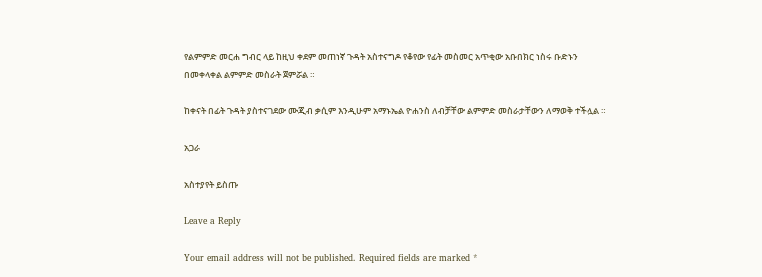የልምምድ መርሐ ግብር ላይ ከዚህ ቀደም መጠነኛ ጉዳት አስተናግዶ የቆየው የፊት መስመር አጥቂው አቡበክር ነስሩ ቡድኑን በመቀላቀል ልምምድ መስራት ጀምሯል ።

ከቀናት በፊት ጉዳት ያስተናገደው ሙጂብ ቃሲም እንዲሁም አማኑኤል ዮሐንስ ለብቻቸው ልምምድ መስራታቸውን ለማወቅ ተችሏል ።

አጋራ

አስተያየት ይስጡ

Leave a Reply

Your email address will not be published. Required fields are marked *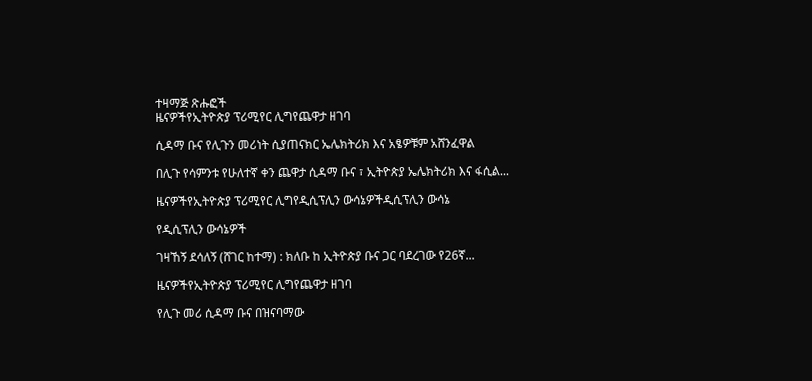ተዛማጅ ጽሑፎች
ዜናዎችየኢትዮጵያ ፕሪሚየር ሊግየጨዋታ ዘገባ

ሲዳማ ቡና የሊጉን መሪነት ሲያጠናክር ኤሌክትሪክ እና አፄዎቹም አሸንፈዋል

በሊጉ የሳምንቱ የሁለተኛ ቀን ጨዋታ ሲዳማ ቡና ፣ ኢትዮጵያ ኤሌክትሪክ እና ፋሲል...

ዜናዎችየኢትዮጵያ ፕሪሚየር ሊግየዲሲፕሊን ውሳኔዎችዲሲፕሊን ውሳኔ

የዲሲፕሊን ውሳኔዎች

ገዛኸኝ ደሳለኝ (ሸገር ከተማ) : ክለቡ ከ ኢትዮጵያ ቡና ጋር ባደረገው የ26ኛ...

ዜናዎችየኢትዮጵያ ፕሪሚየር ሊግየጨዋታ ዘገባ

የሊጉ መሪ ሲዳማ ቡና በዝናባማው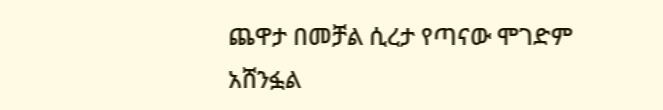ጨዋታ በመቻል ሲረታ የጣናው ሞገድም አሸንፏል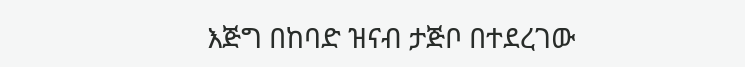እጅግ በከባድ ዝናብ ታጅቦ በተደረገው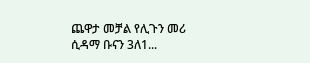ጨዋታ መቻል የሊጉን መሪ ሲዳማ ቡናን 3ለ1...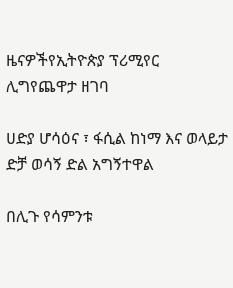ዜናዎችየኢትዮጵያ ፕሪሚየር ሊግየጨዋታ ዘገባ

ሀድያ ሆሳዕና ፣ ፋሲል ከነማ እና ወላይታ ድቻ ወሳኝ ድል አግኝተዋል

በሊጉ የሳምንቱ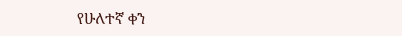የሁለተኛ ቀን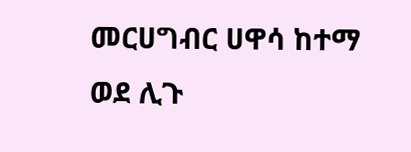መርሀግብር ሀዋሳ ከተማ ወደ ሊጉ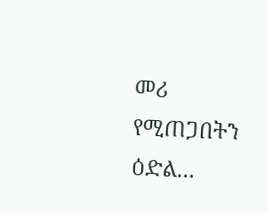መሪ የሚጠጋበትን ዕድል...